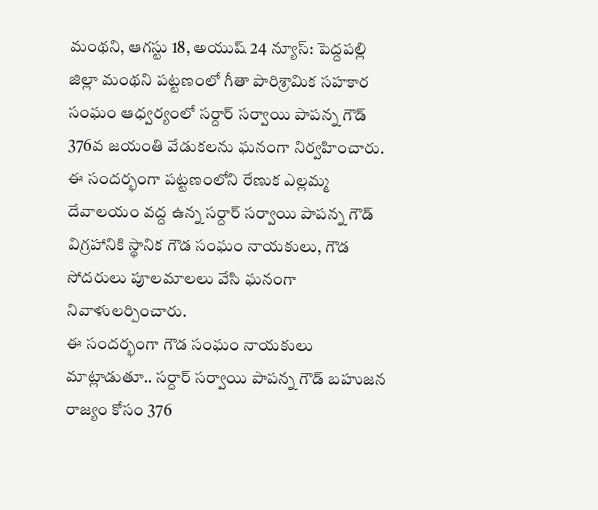మంథని, ఆగస్టు 18, అయుష్ 24 న్యూస్: పెద్దపల్లి జిల్లా మంథని పట్టణంలో గీతా పారిశ్రామిక సహకార సంఘం ఆధ్వర్యంలో సర్దార్ సర్వాయి పాపన్న గౌడ్ 376వ జయంతి వేడుకలను ఘనంగా నిర్వహించారు.
ఈ సందర్భంగా పట్టణంలోని రేణుక ఎల్లమ్మ దేవాలయం వద్ద ఉన్న సర్దార్ సర్వాయి పాపన్న గౌడ్ విగ్రహానికి స్థానిక గౌడ సంఘం నాయకులు, గౌడ సోదరులు పూలమాలలు వేసి ఘనంగా నివాళులర్పించారు.
ఈ సందర్భంగా గౌడ సంఘం నాయకులు మాట్లాడుతూ.. సర్దార్ సర్వాయి పాపన్న గౌడ్ బహుజన రాజ్యం కోసం 376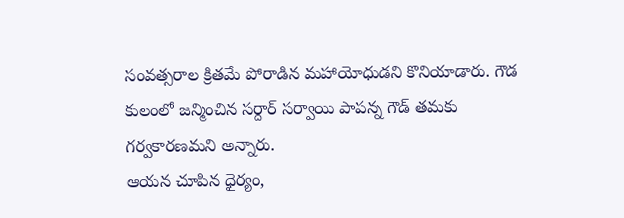సంవత్సరాల క్రితమే పోరాడిన మహాయోధుడని కొనియాడారు. గౌడ కులంలో జన్మించిన సర్దార్ సర్వాయి పాపన్న గౌడ్ తమకు గర్వకారణమని అన్నారు.
ఆయన చూపిన ధైర్యం,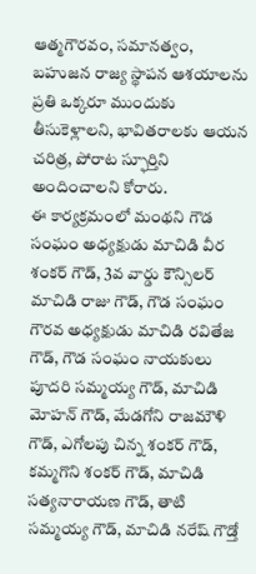ఆత్మగౌరవం, సమానత్వం, బహుజన రాజ్య స్థాపన ఆశయాలను ప్రతి ఒక్కరూ ముందుకు తీసుకెళ్లాలని, భావితరాలకు ఆయన చరిత్ర, పోరాట స్ఫూర్తిని అందించాలని కోరారు.
ఈ కార్యక్రమంలో మంథని గౌడ సంఘం అధ్యక్షుడు మాచిడి వీర శంకర్ గౌడ్, 3వ వార్డు కౌన్సిలర్ మాచిడి రాజు గౌడ్, గౌడ సంఘం గౌరవ అధ్యక్షుడు మాచిడి రవితేజ గౌడ్, గౌడ సంఘం నాయకులు పూదరి సమ్మయ్య గౌడ్, మాచిడి మోహన్ గౌడ్, మేడగోని రాజమౌళి గౌడ్, ఎగోలపు చిన్న శంకర్ గౌడ్, కమ్మగొని శంకర్ గౌడ్, మాచిడి సత్యనారాయణ గౌడ్, తాటి సమ్మయ్య గౌడ్, మాచిడి నరేష్ గౌడ్తో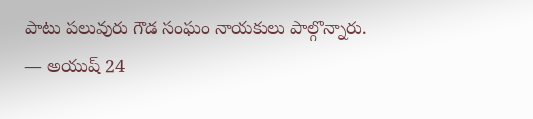పాటు పలువురు గౌడ సంఘం నాయకులు పాల్గొన్నారు.
— అయుష్ 24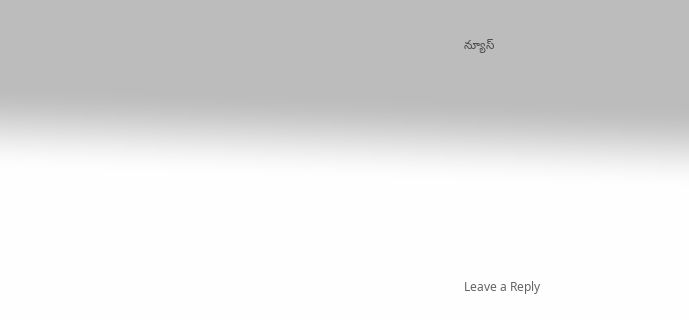న్యూస్










Leave a Reply